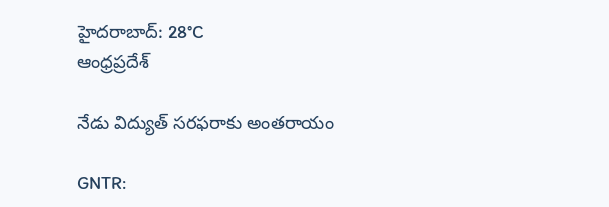హైదరాబాద్: 28°C
ఆంధ్రప్రదేశ్

నేడు విద్యుత్ సరఫరాకు అంతరాయం

GNTR: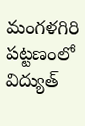మంగళగిరి పట్టణంలో విద్యుత్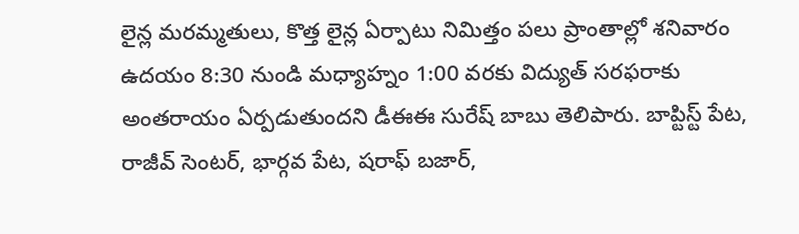లైన్ల మరమ్మతులు, కొత్త లైన్ల ఏర్పాటు నిమిత్తం పలు ప్రాంతాల్లో శనివారం ఉదయం 8:30 నుండి మధ్యాహ్నం 1:00 వరకు విద్యుత్ సరఫరాకు అంతరాయం ఏర్పడుతుందని డీఈఈ సురేష్ బాబు తెలిపారు. బాప్టిస్ట్ పేట, రాజీవ్ సెంటర్, భార్గవ పేట, షరాఫ్ బజార్,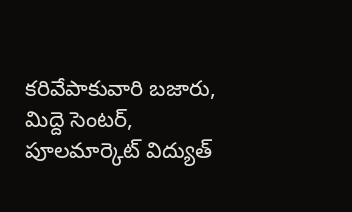కరివేపాకువారి బజారు, మిద్దె సెంటర్, పూలమార్కెట్ విద్యుత్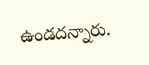ఉండదన్నారు.